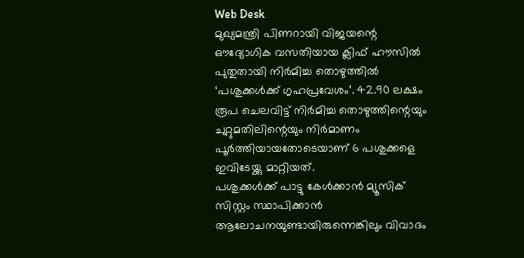Web Desk
മുഖ്യമന്ത്രി പിണറായി വിജയന്റെ ഔദ്യോഗിക വസതിയായ ക്ലിഫ് ഹൗസിൽ പുതുതായി നിർമിച്ച തൊഴുത്തിൽ ‘പശുക്കൾക്ക് ഗൃഹപ്രവേശം’. 42.90 ലക്ഷം രൂപ ചെലവിട്ട് നിർമിച്ച തൊഴുത്തിന്റെയും ചുറ്റുമതിലിന്റെയും നിർമാണം പൂർത്തിയായതോടെയാണ് 6 പശുക്കളെ ഇവിടേയ്ക്കു മാറ്റിയത്.
പശുക്കൾക്ക് പാട്ടു കേൾക്കാൻ മ്യൂസിക് സിസ്റ്റം സ്ഥാപിക്കാൻ ആലോചനയുണ്ടായിരുന്നെങ്കിലും വിവാദം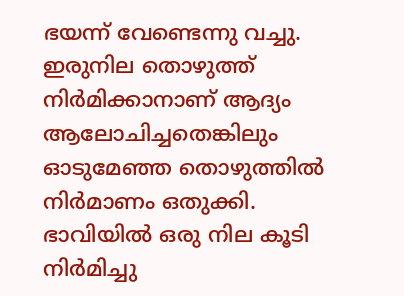ഭയന്ന് വേണ്ടെന്നു വച്ചു. ഇരുനില തൊഴുത്ത് നിർമിക്കാനാണ് ആദ്യം ആലോചിച്ചതെങ്കിലും ഓടുമേഞ്ഞ തൊഴുത്തിൽ നിർമാണം ഒതുക്കി. ഭാവിയിൽ ഒരു നില കൂടി നിർമിച്ചു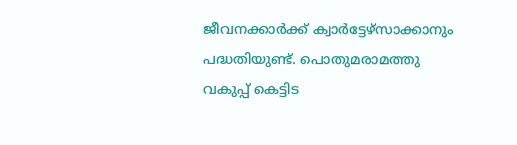ജീവനക്കാർക്ക് ക്വാർട്ടേഴ്സാക്കാനും പദ്ധതിയുണ്ട്. പൊതുമരാമത്തു വകുപ്പ് കെട്ടിട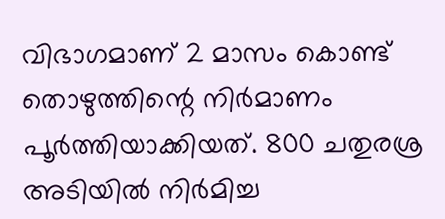വിഭാഗമാണ് 2 മാസം കൊണ്ട് തൊഴുത്തിന്റെ നിർമാണം പൂർത്തിയാക്കിയത്. 800 ചതുരശ്ര അടിയിൽ നിർമിച്ച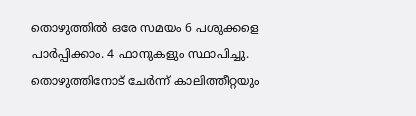തൊഴുത്തിൽ ഒരേ സമയം 6 പശുക്കളെ പാർപ്പിക്കാം. 4 ഫാനുകളും സ്ഥാപിച്ചു. തൊഴുത്തിനോട് ചേർന്ന് കാലിത്തീറ്റയും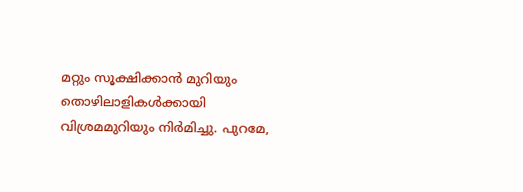മറ്റും സൂക്ഷിക്കാൻ മുറിയും തൊഴിലാളികൾക്കായി വിശ്രമമുറിയും നിർമിച്ചു. പുറമേ,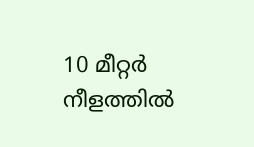10 മീറ്റർ നീളത്തിൽ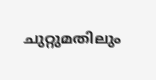ചുറ്റുമതിലും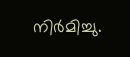നിർമിച്ചു.